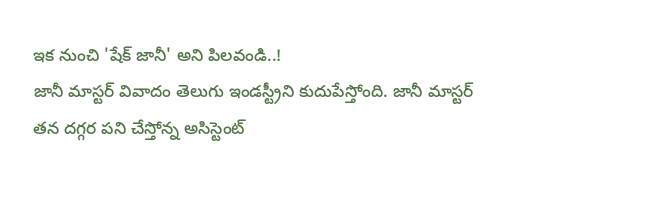ఇక నుంచి 'షేక్ జానీ' అని పిలవండి..!
జానీ మాస్టర్ వివాదం తెలుగు ఇండస్ట్రీని కుదుపేస్తోంది. జానీ మాస్టర్ తన దగ్గర పని చేస్తోన్న అసిస్టెంట్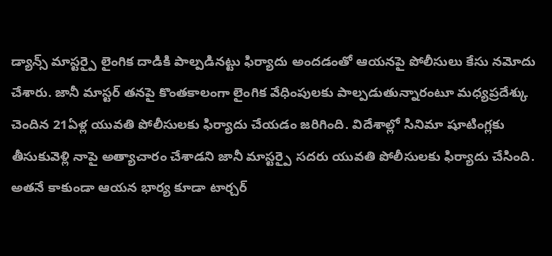డ్యాన్స్ మాస్టర్పై లైంగిక దాడికి పాల్పడినట్టు ఫిర్యాదు అందడంతో ఆయనపై పోలీసులు కేసు నమోదు చేశారు. జానీ మాస్టర్ తనపై కొంతకాలంగా లైంగిక వేధింపులకు పాల్పడుతున్నారంటూ మధ్యప్రదేశ్కు చెందిన 21ఏళ్ల యువతి పోలీసులకు ఫిర్యాదు చేయడం జరిగింది. విదేశాల్లో సినిమా షూటింగ్లకు తీసుకువెళ్లి నాపై అత్యాచారం చేశాడని జానీ మాస్టర్పై సదరు యువతి పోలీసులకు ఫిర్యాదు చేసింది. అతనే కాకుండా ఆయన భార్య కూడా టార్చర్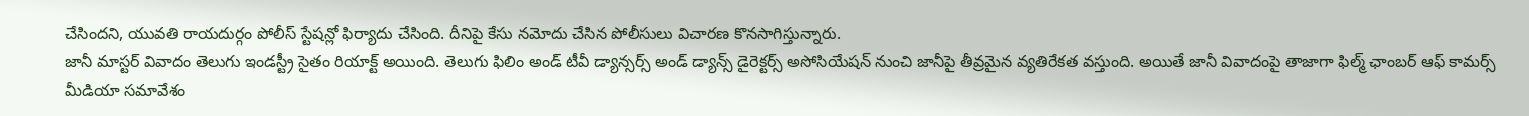చేసిందని, యువతి రాయదుర్గం పోలీస్ స్టేషన్లో ఫిర్యాదు చేసింది. దీనిపై కేసు నమోదు చేసిన పోలీసులు విచారణ కొనసాగిస్తున్నారు.
జానీ మాస్టర్ వివాదం తెలుగు ఇండస్ట్రీ సైతం రియాక్ట్ అయింది. తెలుగు ఫిలిం అండ్ టీవీ డ్యాన్సర్స్ అండ్ డ్యాన్స్ డైరెక్టర్స్ అసోసియేషన్ నుంచి జానీపై తీవ్రమైన వ్యతిరేకత వస్తుంది. అయితే జానీ వివాదంపై తాజాగా ఫిల్మ్ ఛాంబర్ ఆఫ్ కామర్స్ మీడియా సమావేశం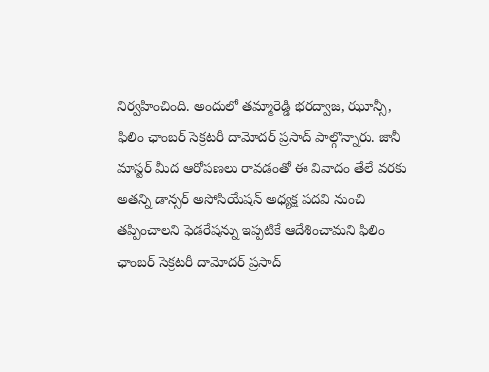నిర్వహించింది. అందులో తమ్మారెడ్డి భరద్వాజ, ఝూన్సీ, ఫిలిం ఛాంబర్ సెక్రటరీ దామోదర్ ప్రసాద్ పాల్గొన్నారు. జానీ మాస్టర్ మీద ఆరోపణలు రావడంతో ఈ వివాదం తేలే వరకు అతన్ని డాన్సర్ అసోసియేషన్ అధ్యక్ష పదవి నుంచి తప్పించాలని ఫెడరేషన్ను ఇప్పటికే ఆదేశించామని ఫిలిం ఛాంబర్ సెక్రటరీ దామోదర్ ప్రసాద్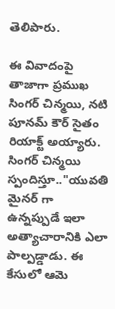తెలిపారు.

ఈ వివాదంపై తాజాగా ప్రముఖ సింగర్ చిన్మయి, నటి పూనమ్ కౌర్ సైతం రియాక్ట్ అయ్యారు. సింగర్ చిన్మయి స్పందిస్తూ.."యువతి మైనర్ గా ఉన్నప్పుడే ఇలా అత్యాచారానికి ఎలా పాల్పడ్డాడు. ఈ కేసులో ఆమె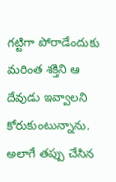గట్టిగా పోరాడేందుకు మరింత శక్తిని ఆ దేవుడు ఇవ్వాలని కోరుకుంటున్నాను. అలాగే తప్పు చేసిన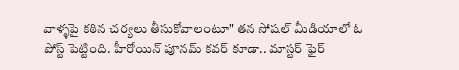వాళ్ళపై కఠిన చర్యలు తీసుకోవాలంటూ" తన సోషల్ మీడియాలో ఓ పోస్ట్ పెట్టింది. హీరోయిన్ పూనమ్ కవర్ కూడా.. మాస్టర్ ఫైర్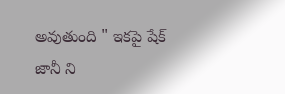అవుతుంది " ఇకపై షేక్ జానీ ని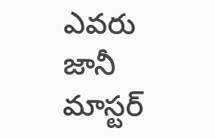ఎవరు జానీ మాస్టర్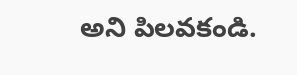అని పిలవకండి.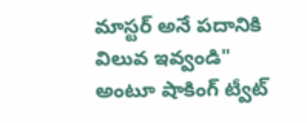మాస్టర్ అనే పదానికి విలువ ఇవ్వండి" అంటూ షాకింగ్ ట్వీట్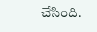చేసింది.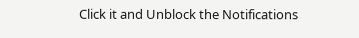Click it and Unblock the Notifications